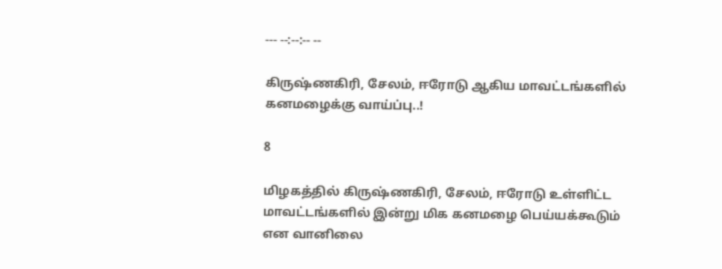--- --:--:-- --

கிருஷ்ணகிரி, சேலம், ஈரோடு ஆகிய மாவட்டங்களில் கனமழைக்கு வாய்ப்பு..!

8

மிழகத்தில் கிருஷ்ணகிரி, சேலம், ஈரோடு உள்ளிட்ட மாவட்டங்களில் இன்று மிக கனமழை பெய்யக்கூடும் என வானிலை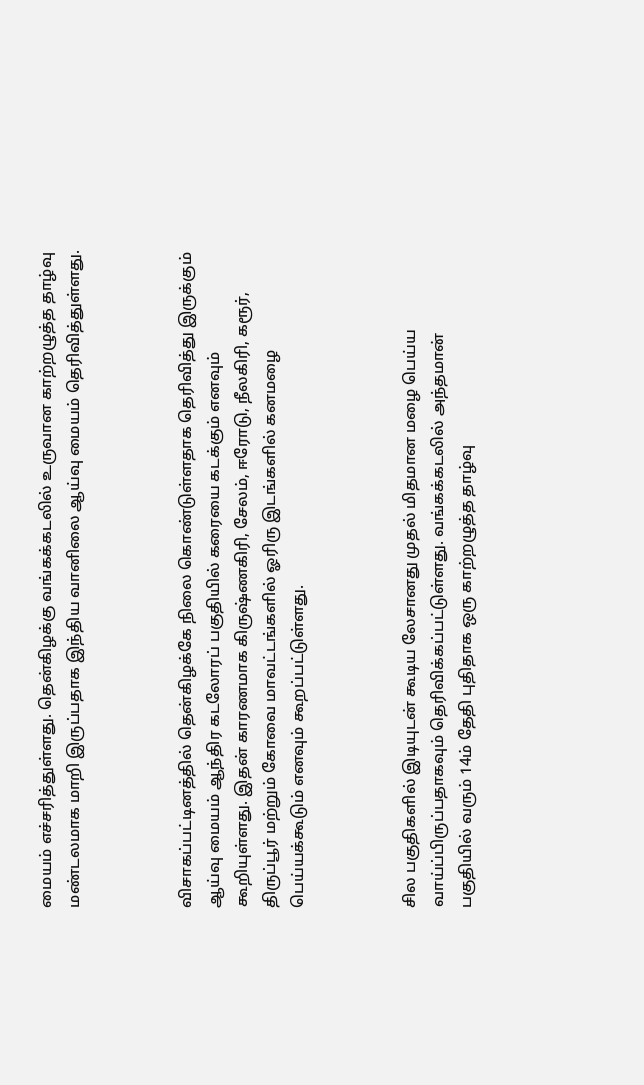மையம் எச்சரித்துள்ளது. தென்கிழக்கு வங்கக்கடலில் உருவான காற்றழுத்த தாழ்வு மண்டலமாக மாறி இருப்பதாக இந்திய வானிலை ஆய்வு மையம் தெரிவித்துள்ளது.



விசாகப்பட்டினத்தில் தென்கிழக்கே நிலை கொண்டுள்ளதாக தெரிவித்து இருக்கும் ஆய்வு மையம் ஆந்திர கடலோரப் பகுதியில் கரையை கடக்கும் எனவும் கூறியுள்ளது. இதன் காரணமாக கிருஷ்ணகிரி, சேலம், ஈரோடு, நீலகிரி, கரூர், திருப்பூர் மற்றும் கோவை மாவட்டங்களில் ஓரிரு இடங்களில் கனமழை பெய்யக்கூடும் எனவும் கூறப்பட்டுள்ளது.



சில பகுதிகளில் இடியுடன் கூடிய லேசானது முதல் மிதமான மழை பெய்ய வாய்ப்பிருப்பதாகவும் தெரிவிக்கப்பட்டுள்ளது. வங்கக்கடலில் அந்தமான் பகுதியில் வரும் 14ம் தேதி புதிதாக ஒரு காற்றழுத்த தாழ்வு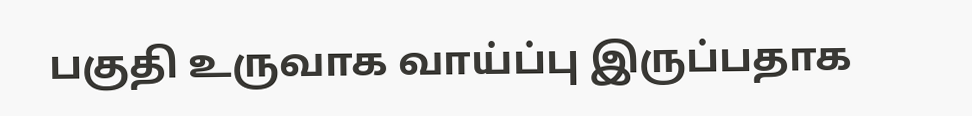பகுதி உருவாக வாய்ப்பு இருப்பதாக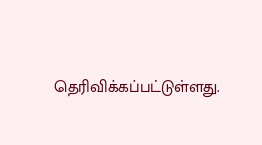தெரிவிக்கப்பட்டுள்ளது.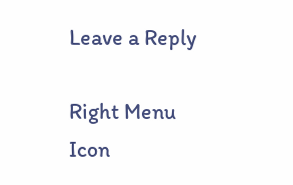Leave a Reply

Right Menu Icon